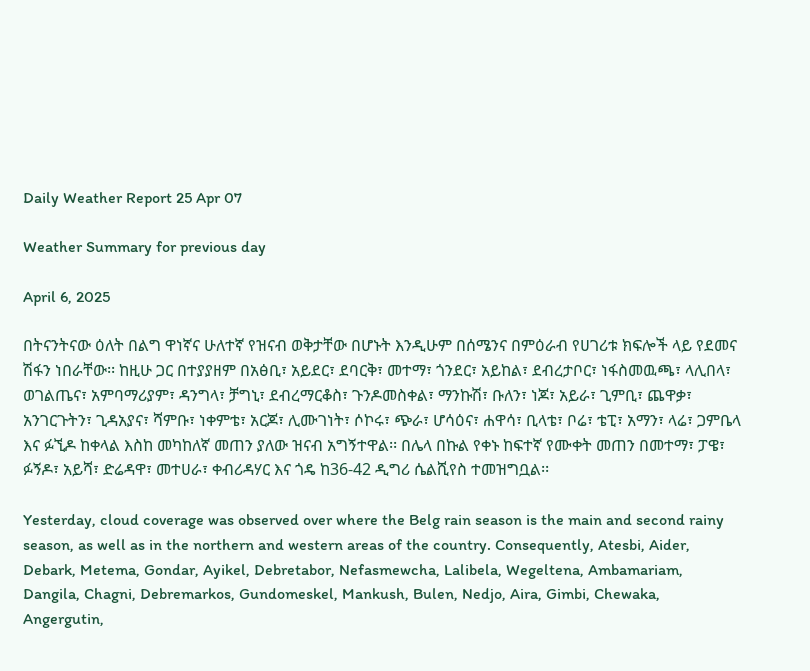Daily Weather Report 25 Apr 07

Weather Summary for previous day

April 6, 2025

በትናንትናው ዕለት በልግ ዋነኛና ሁለተኛ የዝናብ ወቅታቸው በሆኑት እንዲሁም በሰሜንና በምዕራብ የሀገሪቱ ክፍሎች ላይ የደመና ሽፋን ነበራቸው፡፡ ከዚሁ ጋር በተያያዘም በአፅቢ፣ አይደር፣ ደባርቅ፣ መተማ፣ ጎንደር፣ አይከል፣ ደብረታቦር፣ ነፋስመዉጫ፣ ላሊበላ፣ ወገልጤና፣ አምባማሪያም፣ ዳንግላ፣ ቻግኒ፣ ደብረማርቆስ፣ ጉንዶመስቀል፣ ማንኩሽ፣ ቡለን፣ ነጆ፣ አይራ፣ ጊምቢ፣ ጨዋቃ፣ አንገርጉትን፣ ጊዳአያና፣ ሻምቡ፣ ነቀምቴ፣ አርጆ፣ ሊሙገነት፣ ሶኮሩ፣ ጭራ፣ ሆሳዕና፣ ሐዋሳ፣ ቢላቴ፣ ቦሬ፣ ቴፒ፣ አማን፣ ላሬ፣ ጋምቤላ እና ፉኚዶ ከቀላል እስከ መካከለኛ መጠን ያለው ዝናብ አግኝተዋል፡፡ በሌላ በኩል የቀኑ ከፍተኛ የሙቀት መጠን በመተማ፣ ፓዌ፣ ፉኝዶ፣ አይሻ፣ ድሬዳዋ፣ መተሀራ፣ ቀብሪዳሃር እና ጎዴ ከ36-42 ዲግሪ ሴልሺየስ ተመዝግቧል፡፡

Yesterday, cloud coverage was observed over where the Belg rain season is the main and second rainy season, as well as in the northern and western areas of the country. Consequently, Atesbi, Aider, Debark, Metema, Gondar, Ayikel, Debretabor, Nefasmewcha, Lalibela, Wegeltena, Ambamariam, Dangila, Chagni, Debremarkos, Gundomeskel, Mankush, Bulen, Nedjo, Aira, Gimbi, Chewaka, Angergutin,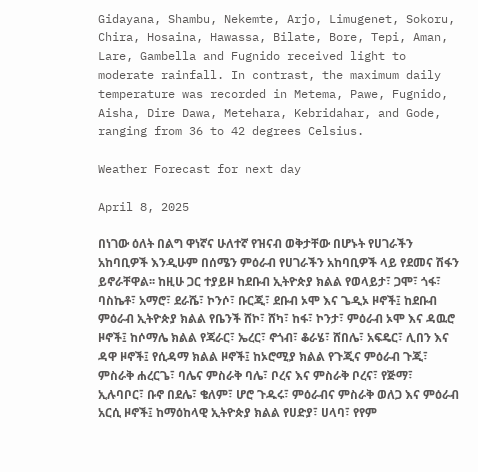Gidayana, Shambu, Nekemte, Arjo, Limugenet, Sokoru, Chira, Hosaina, Hawassa, Bilate, Bore, Tepi, Aman, Lare, Gambella and Fugnido received light to moderate rainfall. In contrast, the maximum daily temperature was recorded in Metema, Pawe, Fugnido, Aisha, Dire Dawa, Metehara, Kebridahar, and Gode, ranging from 36 to 42 degrees Celsius.

Weather Forecast for next day

April 8, 2025

በነገው ዕለት በልግ ዋነኛና ሁለተኛ የዝናብ ወቅታቸው በሆኑት የሀገራችን አከባቢዎች እንዲሁም በሰሜን ምዕራብ የሀገራችን አከባቢዎች ላይ የደመና ሽፋን ይኖራቸዋል፡፡ ከዚሁ ጋር ተያይዞ ከደቡብ ኢትዮጵያ ክልል የወላይታ፣ ጋሞ፣ ጎፋ፣ ባስኬቶ፣ አማሮ፣ ደራሼ፣ ኮንሶ፣ ቡርጂ፣ ደቡብ ኦሞ እና ጌዲኦ ዞኖች፤ ከደቡብ ምዕራብ ኢትዮጵያ ክልል የቤንች ሸኮ፣ ሸካ፣ ከፋ፣ ኮንታ፣ ምዕራብ ኦሞ እና ዳዉሮ ዞኖች፤ ከሶማሌ ክልል የጃራር፣ ኤረር፣ ኖጎብ፣ ቆራሄ፣ ሸበሌ፣ አፍዴር፣ ሊበን እና ዳዋ ዞኖች፤ የሲዳማ ክልል ዞኖች፤ ከኦሮሚያ ክልል የጉጂና ምዕራብ ጉጂ፣ ምስራቅ ሐረርጌ፣ ባሌና ምስራቅ ባሌ፣ ቦረና እና ምስራቅ ቦረና፣ የጅማ፣ ኢሉባቦር፣ ቡኖ በደሌ፣ ቄለም፣ ሆሮ ጉዱሩ፣ ምዕራብና ምስራቅ ወለጋ እና ምዕራብ አርሲ ዞኖች፤ ከማዕከላዊ ኢትዮጵያ ክልል የሀድያ፣ ሀላባ፣ የየም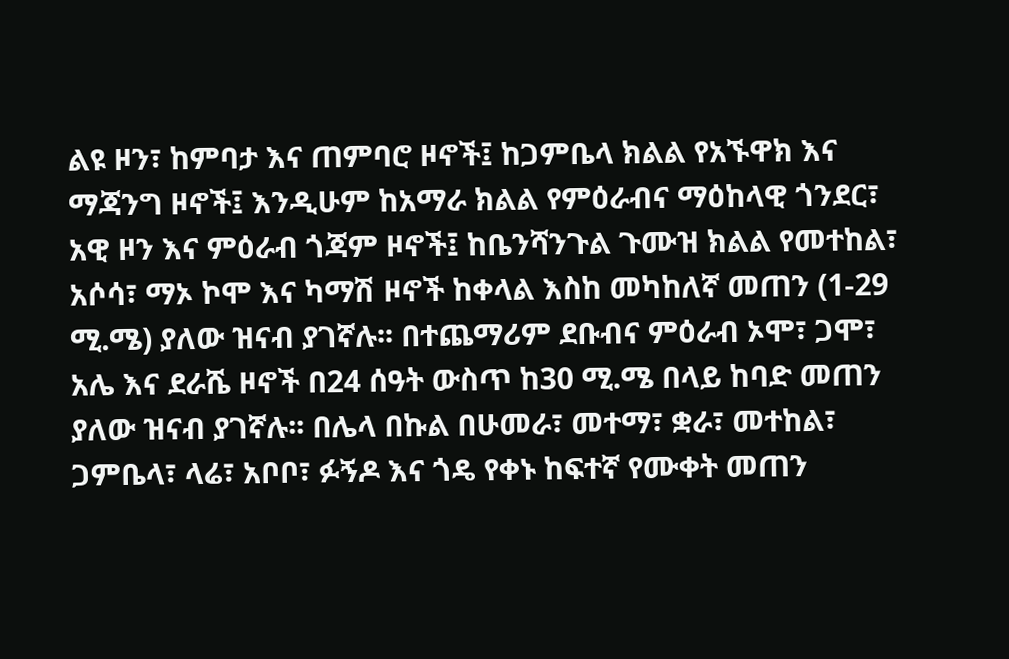ልዩ ዞን፣ ከምባታ እና ጠምባሮ ዞኖች፤ ከጋምቤላ ክልል የአኙዋክ እና ማጃንግ ዞኖች፤ እንዲሁም ከአማራ ክልል የምዕራብና ማዕከላዊ ጎንደር፣ አዊ ዞን እና ምዕራብ ጎጃም ዞኖች፤ ከቤንሻንጉል ጉሙዝ ክልል የመተከል፣ አሶሳ፣ ማኦ ኮሞ እና ካማሽ ዞኖች ከቀላል እስከ መካከለኛ መጠን (1-29 ሚ.ሜ) ያለው ዝናብ ያገኛሉ፡፡ በተጨማሪም ደቡብና ምዕራብ ኦሞ፣ ጋሞ፣ አሌ እና ደራሼ ዞኖች በ24 ሰዓት ውስጥ ከ30 ሚ.ሜ በላይ ከባድ መጠን ያለው ዝናብ ያገኛሉ፡፡ በሌላ በኩል በሁመራ፣ መተማ፣ ቋራ፣ መተከል፣ ጋምቤላ፣ ላሬ፣ አቦቦ፣ ፉኝዶ እና ጎዴ የቀኑ ከፍተኛ የሙቀት መጠን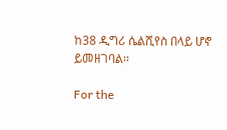ከ38 ዲግሪ ሴልሺየስ በላይ ሆኖ ይመዘገባል፡፡

For the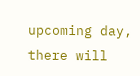upcoming day, there will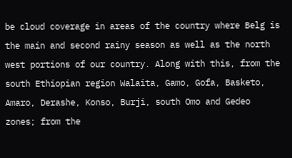be cloud coverage in areas of the country where Belg is the main and second rainy season as well as the north west portions of our country. Along with this, from the south Ethiopian region Walaita, Gamo, Gofa, Basketo, Amaro, Derashe, Konso, Burji, south Omo and Gedeo zones; from the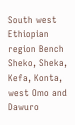South west Ethiopian region Bench Sheko, Sheka, Kefa, Konta, west Omo and Dawuro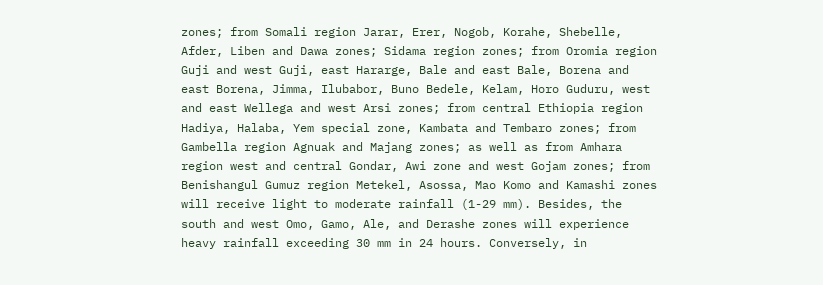zones; from Somali region Jarar, Erer, Nogob, Korahe, Shebelle, Afder, Liben and Dawa zones; Sidama region zones; from Oromia region Guji and west Guji, east Hararge, Bale and east Bale, Borena and east Borena, Jimma, Ilubabor, Buno Bedele, Kelam, Horo Guduru, west and east Wellega and west Arsi zones; from central Ethiopia region Hadiya, Halaba, Yem special zone, Kambata and Tembaro zones; from Gambella region Agnuak and Majang zones; as well as from Amhara region west and central Gondar, Awi zone and west Gojam zones; from Benishangul Gumuz region Metekel, Asossa, Mao Komo and Kamashi zones will receive light to moderate rainfall (1-29 mm). Besides, the south and west Omo, Gamo, Ale, and Derashe zones will experience heavy rainfall exceeding 30 mm in 24 hours. Conversely, in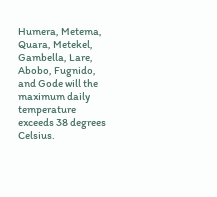Humera, Metema, Quara, Metekel, Gambella, Lare, Abobo, Fugnido, and Gode will the maximum daily temperature exceeds 38 degrees Celsius.